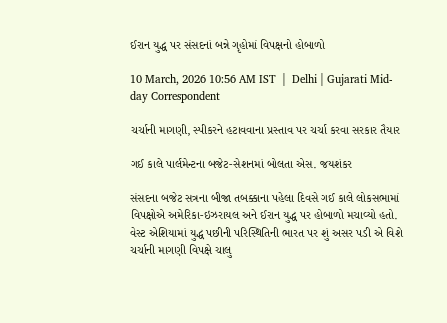ઈરાન યુદ્ધ પર સંસદનાં બન્ને ગૃહોમાં વિપક્ષનો હોબાળો

10 March, 2026 10:56 AM IST  |  Delhi | Gujarati Mid-day Correspondent

ચર્ચાની માગણી, સ્પીકરને હટાવવાના પ્રસ્તાવ પર ચર્ચા કરવા સરકાર તૈયાર

ગઈ કાલે પાર્લમેન્ટના બજેટ-સેશનમાં બોલતા એસ. જયશંકર

સંસદના બજેટ સત્રના બીજા તબક્કાના પહેલા દિવસે ગઈ કાલે લોકસભામાં વિપક્ષોએ અમેરિકા-ઇઝરાયલ અને ઈરાન યુદ્ધ પર હોબાળો મચાવ્યો હતો. વેસ્ટ એશિયામાં યુદ્ધ પછીની પરિસ્થિતિની ભારત પર શું અસર પડી એ વિશે ચર્ચાની માગણી વિપક્ષે ચાલુ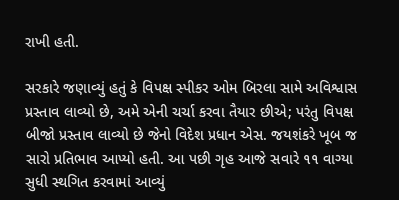રાખી હતી.

સરકારે જણાવ્યું હતું કે વિપક્ષ સ્પીકર ઓમ બિરલા સામે અવિશ્વાસ પ્રસ્તાવ લાવ્યો છે, અમે એની ચર્ચા કરવા તૈયાર છીએ; પરંતુ વિપક્ષ બીજો પ્રસ્તાવ લાવ્યો છે જેનો વિદેશ પ્રધાન એસ. જયશંકરે ખૂબ જ સારો પ્રતિભાવ આપ્યો હતી. આ પછી ગૃહ આજે સવારે ૧૧ વાગ્યા સુધી સ્થગિત કરવામાં આવ્યું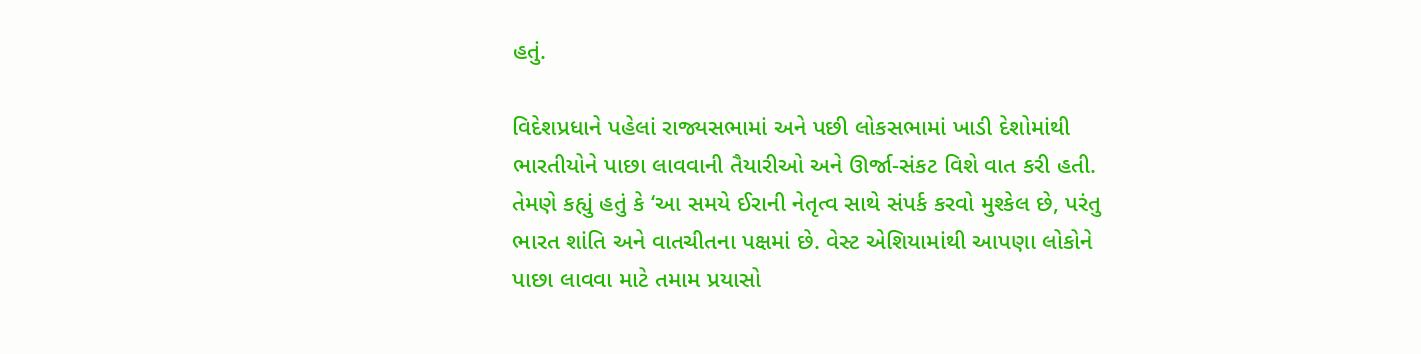હતું.

વિદેશપ્રધાને પહેલાં રાજ્યસભામાં અને પછી લોકસભામાં ખાડી દેશોમાંથી ભારતીયોને પાછા લાવવાની તૈયારીઓ અને ઊર્જા-સંકટ વિશે વાત કરી હતી. તેમણે કહ્યું હતું કે ‘આ સમયે ઈરાની નેતૃત્વ સાથે સંપર્ક કરવો મુશ્કેલ છે, પરંતુ ભારત શાંતિ અને વાતચીતના પક્ષમાં છે. વેસ્ટ એશિયામાંથી આપણા લોકોને પાછા લાવવા માટે તમામ પ્રયાસો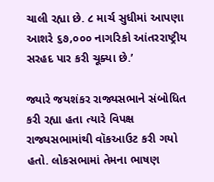ચાલી રહ્યા છે. ૮ માર્ચ સુધીમાં આપણા આશરે ૬૭,૦૦૦ નાગરિકો આંતરરાષ્ટ્રીય સરહદ પાર કરી ચૂક્યા છે.’

જ્યારે જયશંકર રાજ્યસભાને સંબોધિત કરી રહ્યા હતા ત્યારે વિપક્ષ રાજ્યસભામાંથી વૉકઆઉટ કરી ગયો હતો. લોકસભામાં તેમના ભાષણ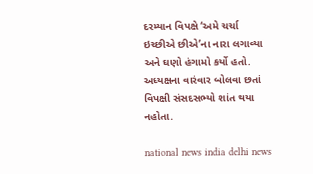દરમ્યાન વિપક્ષે ‘અમે ચર્ચા ઇચ્છીએ છીએ’ના નારા લગાવ્યા અને ઘણો હંગામો કર્યો હતો. અધ્યક્ષના વારંવાર બોલવા છતાં વિપક્ષી સંસદસભ્યો શાંત થયા નહોતા.

national news india delhi news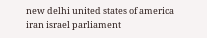new delhi united states of america iran israel parliament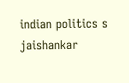indian politics s jaishankar